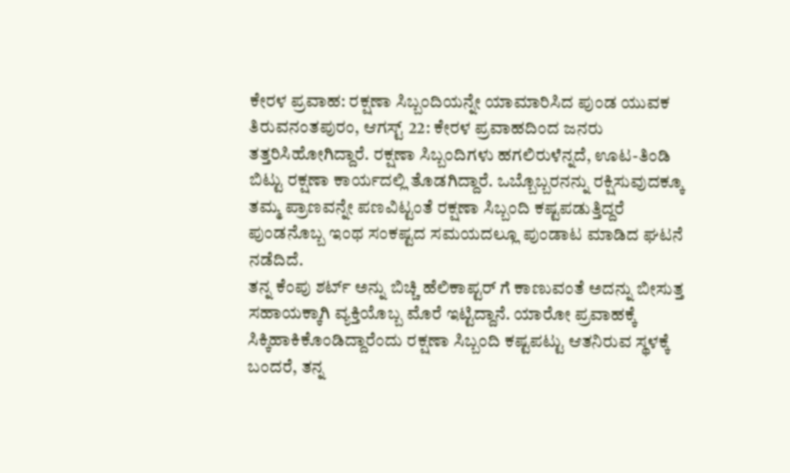ಕೇರಳ ಪ್ರವಾಹ: ರಕ್ಷಣಾ ಸಿಬ್ಬಂದಿಯನ್ನೇ ಯಾಮಾರಿಸಿದ ಪುಂಡ ಯುವಕ
ತಿರುವನಂತಪುರಂ, ಆಗಸ್ಟ್ 22: ಕೇರಳ ಪ್ರವಾಹದಿಂದ ಜನರು ತತ್ತರಿಸಿಹೋಗಿದ್ದಾರೆ. ರಕ್ಷಣಾ ಸಿಬ್ಬಂದಿಗಳು ಹಗಲಿರುಳೆನ್ನದೆ, ಊಟ-ತಿಂಡಿ ಬಿಟ್ಟು ರಕ್ಷಣಾ ಕಾರ್ಯದಲ್ಲಿ ತೊಡಗಿದ್ದಾರೆ. ಒಬ್ಬೊಬ್ಬರನನ್ನು ರಕ್ಷಿಸುವುದಕ್ಕೂ ತಮ್ಮ ಪ್ರಾಣವನ್ನೇ ಪಣವಿಟ್ಟಂತೆ ರಕ್ಷಣಾ ಸಿಬ್ಬಂದಿ ಕಷ್ಟಪಡುತ್ತಿದ್ದರೆ ಪುಂಡನೊಬ್ಬ ಇಂಥ ಸಂಕಷ್ಟದ ಸಮಯದಲ್ಲೂ ಪುಂಡಾಟ ಮಾಡಿದ ಘಟನೆ ನಡೆದಿದೆ.
ತನ್ನ ಕೆಂಪು ಶರ್ಟ್ ಅನ್ನು ಬಿಚ್ಚಿ ಹೆಲಿಕಾಪ್ಟರ್ ಗೆ ಕಾಣುವಂತೆ ಅದನ್ನು ಬೀಸುತ್ತ ಸಹಾಯಕ್ಕಾಗಿ ವ್ಯಕ್ತಿಯೊಬ್ಬ ಮೊರೆ ಇಟ್ಟಿದ್ದಾನೆ. ಯಾರೋ ಪ್ರವಾಹಕ್ಕೆ ಸಿಕ್ಕಿಹಾಕಿಕೊಂಡಿದ್ದಾರೆಂದು ರಕ್ಷಣಾ ಸಿಬ್ಬಂದಿ ಕಷ್ಟಪಟ್ಟು ಆತನಿರುವ ಸ್ಥಳಕ್ಕೆ ಬಂದರೆ, ತನ್ನ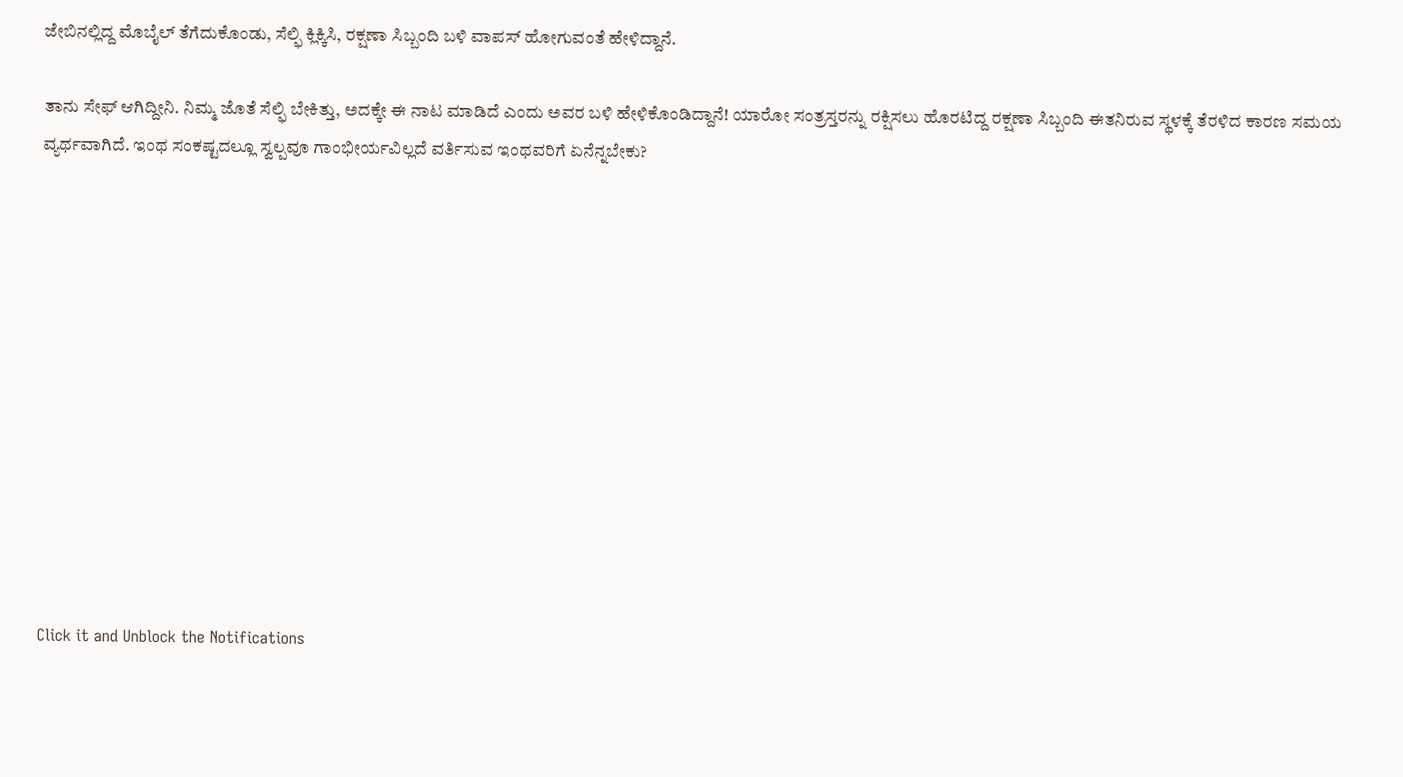ಜೇಬಿನಲ್ಲಿದ್ದ ಮೊಬೈಲ್ ತೆಗೆದುಕೊಂಡು, ಸೆಲ್ಫಿ ಕ್ಲಿಕ್ಕಿಸಿ, ರಕ್ಷಣಾ ಸಿಬ್ಬಂದಿ ಬಳಿ ವಾಪಸ್ ಹೋಗುವಂತೆ ಹೇಳಿದ್ದಾನೆ.

ತಾನು ಸೇಫ್ ಆಗಿದ್ದೀನಿ. ನಿಮ್ಮ ಜೊತೆ ಸೆಲ್ಫಿ ಬೇಕಿತ್ತು, ಅದಕ್ಕೇ ಈ ನಾಟ ಮಾಡಿದೆ ಎಂದು ಅವರ ಬಳಿ ಹೇಳಿಕೊಂಡಿದ್ದಾನೆ! ಯಾರೋ ಸಂತ್ರಸ್ತರನ್ನು ರಕ್ಷಿಸಲು ಹೊರಟಿದ್ದ ರಕ್ಷಣಾ ಸಿಬ್ಬಂದಿ ಈತನಿರುವ ಸ್ಥಳಕ್ಕೆ ತೆರಳಿದ ಕಾರಣ ಸಮಯ ವ್ಯರ್ಥವಾಗಿದೆ. ಇಂಥ ಸಂಕಷ್ಟದಲ್ಲೂ ಸ್ವಲ್ಪವೂ ಗಾಂಭೀರ್ಯವಿಲ್ಲದೆ ವರ್ತಿಸುವ ಇಂಥವರಿಗೆ ಏನೆನ್ನಬೇಕು?












Click it and Unblock the Notifications